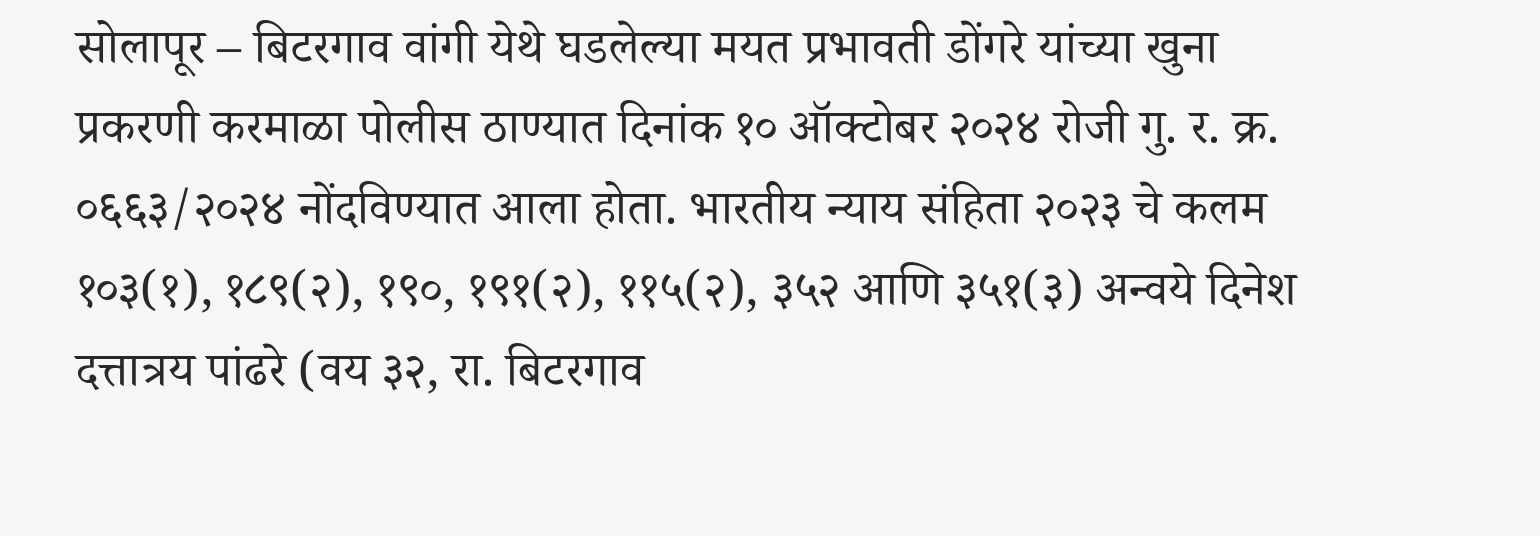सोलापूर – बिटरगाव वांगी येथे घडलेल्या मयत प्रभावती डोंगरे यांच्या खुना प्रकरणी करमाळा पोलीस ठाण्यात दिनांक १० ऑक्टोबर २०२४ रोजी गु. र. क्र. ०६६३/२०२४ नोंदविण्यात आला होता. भारतीय न्याय संहिता २०२३ चे कलम १०३(१), १८९(२), १९०, १९१(२), ११५(२), ३५२ आणि ३५१(३) अन्वये दिनेश दत्तात्रय पांढरे (वय ३२, रा. बिटरगाव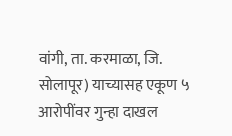वांगी, ता. करमाळा, जि. सोलापूर) याच्यासह एकूण ५ आरोपींवर गुन्हा दाखल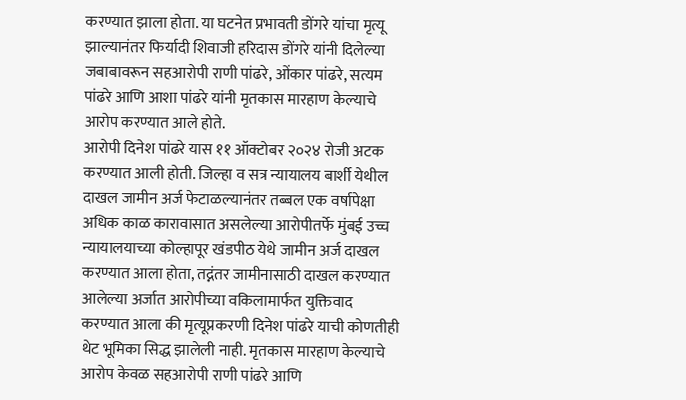करण्यात झाला होता. या घटनेत प्रभावती डोंगरे यांचा मृत्यू झाल्यानंतर फिर्यादी शिवाजी हरिदास डोंगरे यांनी दिलेल्या जबाबावरून सहआरोपी राणी पांढरे, ओंकार पांढरे, सत्यम पांढरे आणि आशा पांढरे यांनी मृतकास मारहाण केल्याचे आरोप करण्यात आले होते.
आरोपी दिनेश पांढरे यास ११ ऑक्टोबर २०२४ रोजी अटक करण्यात आली होती. जिल्हा व सत्र न्यायालय बार्शी येथील दाखल जामीन अर्ज फेटाळल्यानंतर तब्बल एक वर्षापेक्षा अधिक काळ कारावासात असलेल्या आरोपीतर्फे मुंबई उच्च न्यायालयाच्या कोल्हापूर खंडपीठ येथे जामीन अर्ज दाखल करण्यात आला होता, तद्नंतर जामीनासाठी दाखल करण्यात आलेल्या अर्जात आरोपीच्या वकिलामार्फत युक्तिवाद करण्यात आला की मृत्यूप्रकरणी दिनेश पांढरे याची कोणतीही थेट भूमिका सिद्ध झालेली नाही. मृतकास मारहाण केल्याचे आरोप केवळ सहआरोपी राणी पांढरे आणि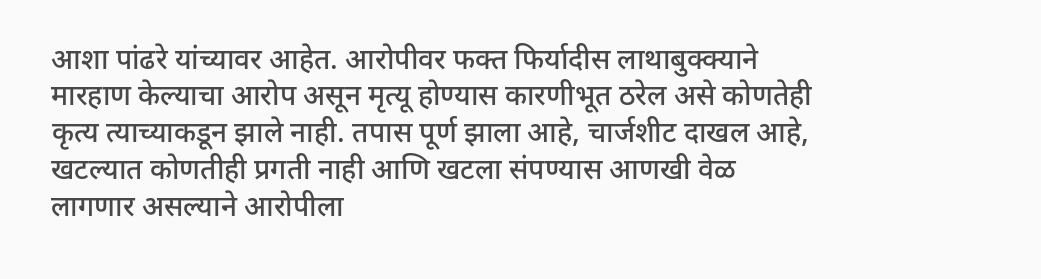आशा पांढरे यांच्यावर आहेत. आरोपीवर फक्त फिर्यादीस लाथाबुक्क्याने मारहाण केल्याचा आरोप असून मृत्यू होण्यास कारणीभूत ठरेल असे कोणतेही कृत्य त्याच्याकडून झाले नाही. तपास पूर्ण झाला आहे, चार्जशीट दाखल आहे, खटल्यात कोणतीही प्रगती नाही आणि खटला संपण्यास आणखी वेळ लागणार असल्याने आरोपीला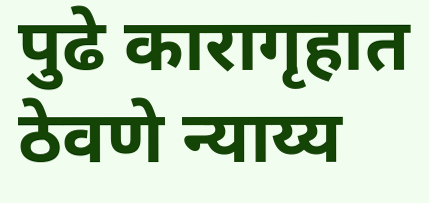पुढे कारागृहात ठेवणे न्याय्य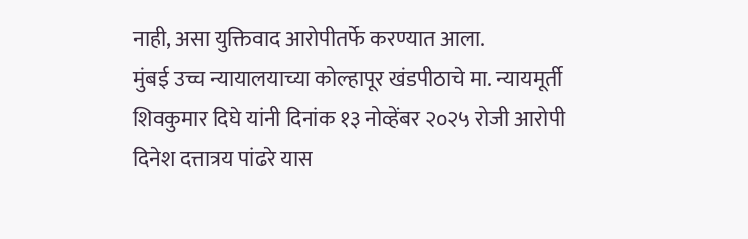नाही, असा युक्तिवाद आरोपीतर्फे करण्यात आला.
मुंबई उच्च न्यायालयाच्या कोल्हापूर खंडपीठाचे मा. न्यायमूर्ती शिवकुमार दिघे यांनी दिनांक १३ नोव्हेंबर २०२५ रोजी आरोपी दिनेश दत्तात्रय पांढरे यास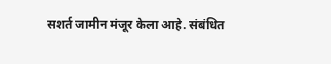सशर्त जामीन मंजूर केला आहे. संबंधित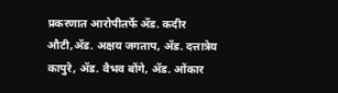प्रकरणात आरोपीतर्फे ॲड. कदीर औटी,ॲड. अक्षय जगताप, ॲड. दत्तात्रेय कापुरे, ॲड. वैभव बोंगे, ॲड. ओंकार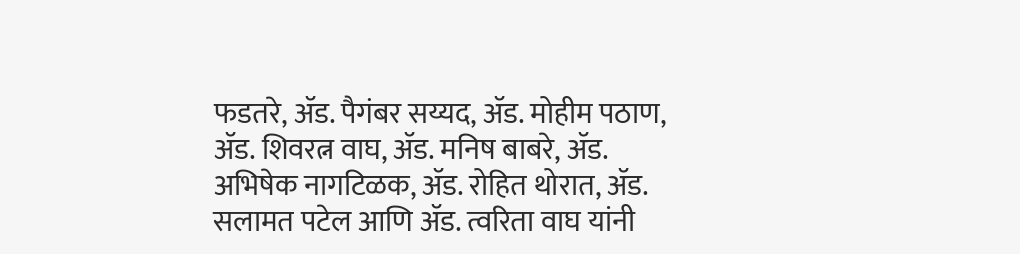फडतरे, ॲड. पैगंबर सय्यद, ॲड. मोहीम पठाण, ॲड. शिवरत्न वाघ, ॲड. मनिष बाबरे, ॲड. अभिषेक नागटिळक, ॲड. रोहित थोरात, ॲड. सलामत पटेल आणि ॲड. त्वरिता वाघ यांनी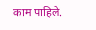काम पाहिले.